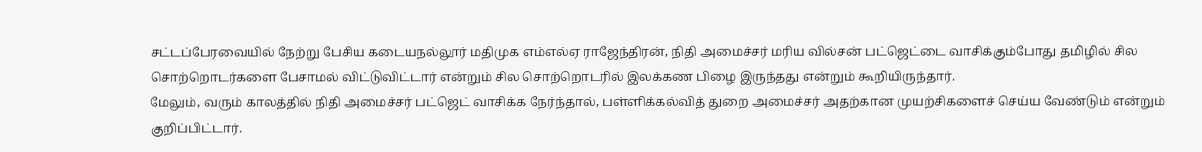சட்டப்பேரவையில் நேற்று பேசிய கடையநல்லூர் மதிமுக எம்எல்ஏ ராஜேந்திரன், நிதி அமைச்சர் மரிய வில்சன் பட்ஜெட்டை வாசிக்கும்போது தமிழில் சில சொற்றொடர்களை பேசாமல் விட்டுவிட்டார் என்றும் சில சொற்றொடரில் இலக்கண பிழை இருந்தது என்றும் கூறியிருந்தார்.
மேலும், வரும் காலத்தில் நிதி அமைச்சர் பட்ஜெட் வாசிக்க நேர்ந்தால், பள்ளிக்கல்வித் துறை அமைச்சர் அதற்கான முயற்சிகளைச் செய்ய வேண்டும் என்றும் குறிப்பிட்டார்.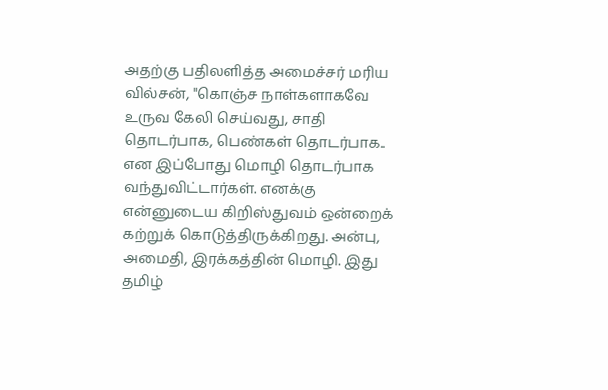அதற்கு பதிலளித்த அமைச்சர் மரிய வில்சன், "கொஞ்ச நாள்களாகவே உருவ கேலி செய்வது, சாதி தொடர்பாக, பெண்கள் தொடர்பாக.. என இப்போது மொழி தொடர்பாக வந்துவிட்டார்கள். எனக்கு என்னுடைய கிறிஸ்துவம் ஒன்றைக் கற்றுக் கொடுத்திருக்கிறது. அன்பு, அமைதி, இரக்கத்தின் மொழி. இது தமிழ்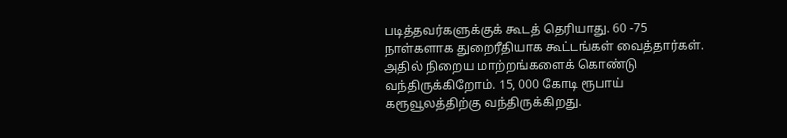படித்தவர்களுக்குக் கூடத் தெரியாது. 60 -75 நாள்களாக துறைரீதியாக கூட்டங்கள் வைத்தார்கள். அதில் நிறைய மாற்றங்களைக் கொண்டு வந்திருக்கிறோம். 15, 000 கோடி ரூபாய் கரூவூலத்திற்கு வந்திருக்கிறது.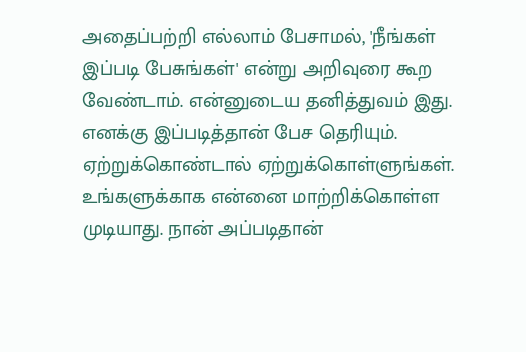அதைப்பற்றி எல்லாம் பேசாமல், 'நீங்கள் இப்படி பேசுங்கள்' என்று அறிவுரை கூற வேண்டாம். என்னுடைய தனித்துவம் இது. எனக்கு இப்படித்தான் பேச தெரியும். ஏற்றுக்கொண்டால் ஏற்றுக்கொள்ளுங்கள். உங்களுக்காக என்னை மாற்றிக்கொள்ள முடியாது. நான் அப்படிதான்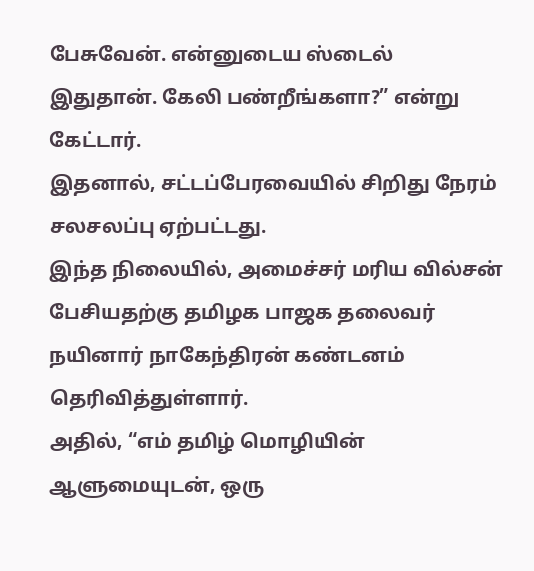பேசுவேன். என்னுடைய ஸ்டைல் இதுதான். கேலி பண்றீங்களா?” என்று கேட்டார்.
இதனால், சட்டப்பேரவையில் சிறிது நேரம் சலசலப்பு ஏற்பட்டது.
இந்த நிலையில், அமைச்சர் மரிய வில்சன் பேசியதற்கு தமிழக பாஜக தலைவர் நயினார் நாகேந்திரன் கண்டனம் தெரிவித்துள்ளார்.
அதில், “எம் தமிழ் மொழியின் ஆளுமையுடன், ஒரு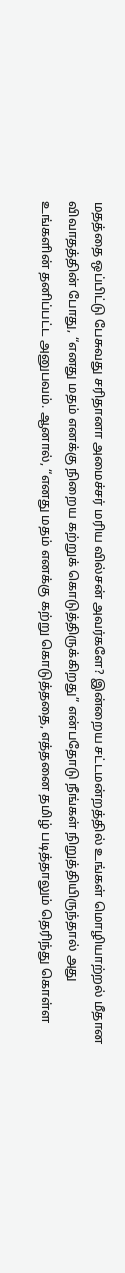மதத்தை ஒப்பிட்டு பேசுவது சரிதானா அமைச்சர் மரிய வில்சன் அவர்களே? இன்றைய சட்டமன்றத்தில் உங்கள் மொழியாற்றல் மீதான விவாதத்தின் போது, “எனது மதம் எனக்கு நிறைய கற்றுக் கொடுத்திருக்கிறது” என்பதோடு நீங்கள் நிறுத்தியிருந்தால் அது உங்களின் தனிப்பட்ட அனுபவம். ஆனால், “எனது மதம் எனக்கு கற்று கொடுத்ததை, எத்தனை தமிழ் படித்தாலும் தெரிந்து கொள்ள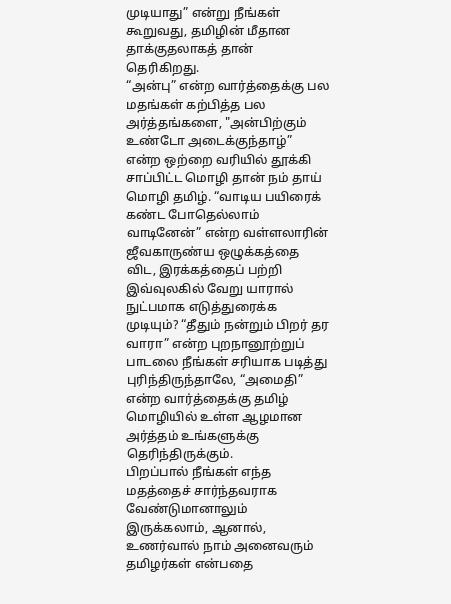முடியாது” என்று நீங்கள் கூறுவது, தமிழின் மீதான தாக்குதலாகத் தான் தெரிகிறது.
“அன்பு” என்ற வார்த்தைக்கு பல மதங்கள் கற்பித்த பல அர்த்தங்களை, "அன்பிற்கும் உண்டோ அடைக்குந்தாழ்” என்ற ஒற்றை வரியில் தூக்கி சாப்பிட்ட மொழி தான் நம் தாய் மொழி தமிழ். “வாடிய பயிரைக் கண்ட போதெல்லாம் வாடினேன்” என்ற வள்ளலாரின் ஜீவகாருண்ய ஒழுக்கத்தை விட, இரக்கத்தைப் பற்றி இவ்வுலகில் வேறு யாரால் நுட்பமாக எடுத்துரைக்க முடியும்? “தீதும் நன்றும் பிறர் தர வாரா” என்ற புறநானூற்றுப் பாடலை நீங்கள் சரியாக படித்து புரிந்திருந்தாலே, “அமைதி” என்ற வார்த்தைக்கு தமிழ் மொழியில் உள்ள ஆழமான அர்த்தம் உங்களுக்கு தெரிந்திருக்கும்.
பிறப்பால் நீங்கள் எந்த மதத்தைச் சார்ந்தவராக வேண்டுமானாலும் இருக்கலாம், ஆனால், உணர்வால் நாம் அனைவரும் தமிழர்கள் என்பதை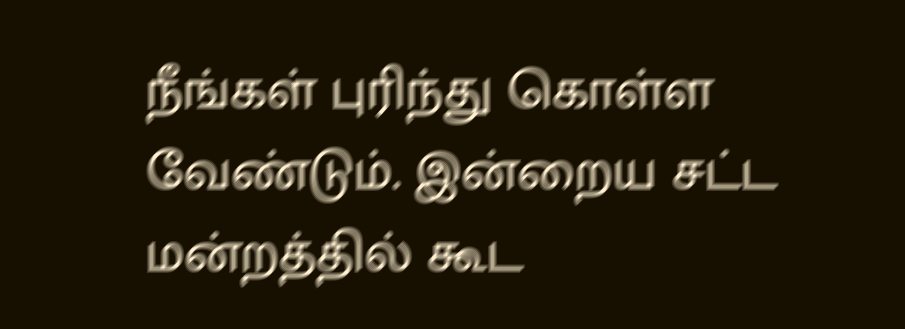நீங்கள் புரிந்து கொள்ள வேண்டும். இன்றைய சட்ட மன்றத்தில் கூட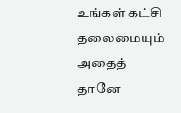உங்கள் கட்சி தலைமையும் அதைத் தானே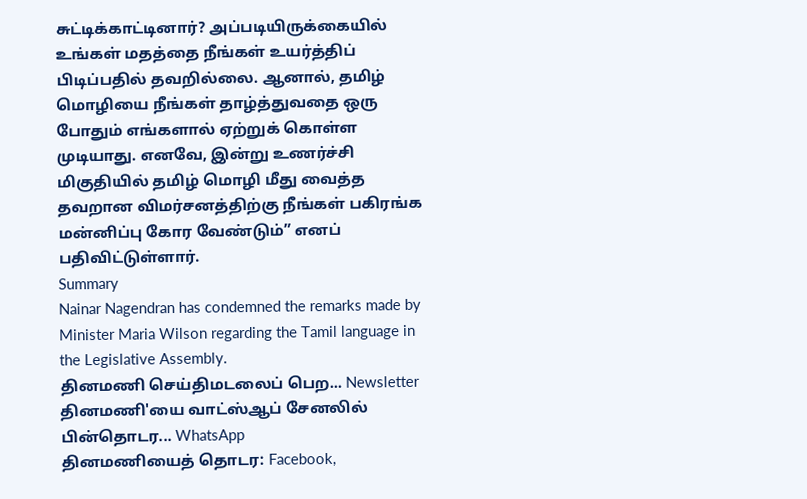சுட்டிக்காட்டினார்? அப்படியிருக்கையில் உங்கள் மதத்தை நீங்கள் உயர்த்திப் பிடிப்பதில் தவறில்லை. ஆனால், தமிழ் மொழியை நீங்கள் தாழ்த்துவதை ஒரு போதும் எங்களால் ஏற்றுக் கொள்ள முடியாது. எனவே, இன்று உணர்ச்சி மிகுதியில் தமிழ் மொழி மீது வைத்த தவறான விமர்சனத்திற்கு நீங்கள் பகிரங்க மன்னிப்பு கோர வேண்டும்” எனப் பதிவிட்டுள்ளார்.
Summary
Nainar Nagendran has condemned the remarks made by Minister Maria Wilson regarding the Tamil language in the Legislative Assembly.
தினமணி செய்திமடலைப் பெற... Newsletter
தினமணி'யை வாட்ஸ்ஆப் சேனலில் பின்தொடர... WhatsApp
தினமணியைத் தொடர: Facebook,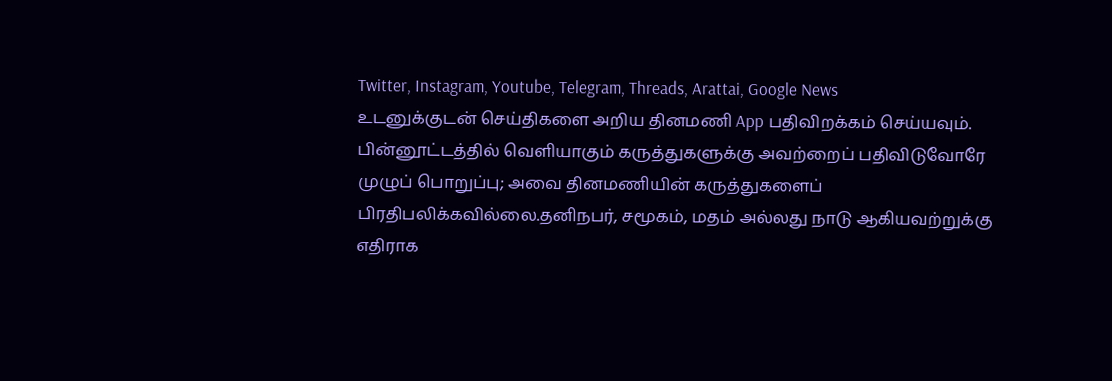Twitter, Instagram, Youtube, Telegram, Threads, Arattai, Google News
உடனுக்குடன் செய்திகளை அறிய தினமணி App பதிவிறக்கம் செய்யவும்.
பின்னூட்டத்தில் வெளியாகும் கருத்துகளுக்கு அவற்றைப் பதிவிடுவோரே முழுப் பொறுப்பு; அவை தினமணியின் கருத்துகளைப் பிரதிபலிக்கவில்லை.தனிநபர், சமூகம், மதம் அல்லது நாடு ஆகியவற்றுக்கு எதிராக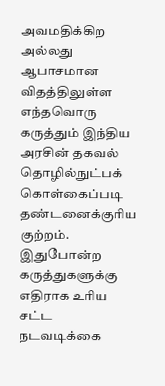அவமதிக்கிற அல்லது ஆபாசமான விதத்திலுள்ள எந்தவொரு கருத்தும் இந்திய அரசின் தகவல் தொழில்நுட்பக் கொள்கைப்படி தண்டனைக்குரிய குற்றம். இதுபோன்ற கருத்துகளுக்கு எதிராக உரிய சட்ட நடவடிக்கை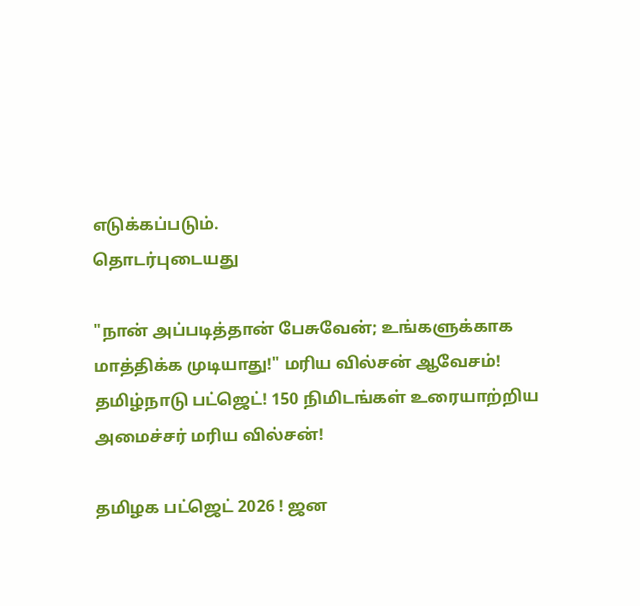எடுக்கப்படும்.
தொடர்புடையது

"நான் அப்படித்தான் பேசுவேன்; உங்களுக்காக மாத்திக்க முடியாது!" மரிய வில்சன் ஆவேசம்!
தமிழ்நாடு பட்ஜெட்! 150 நிமிடங்கள் உரையாற்றிய அமைச்சர் மரிய வில்சன்!

தமிழக பட்ஜெட் 2026 ! ஜன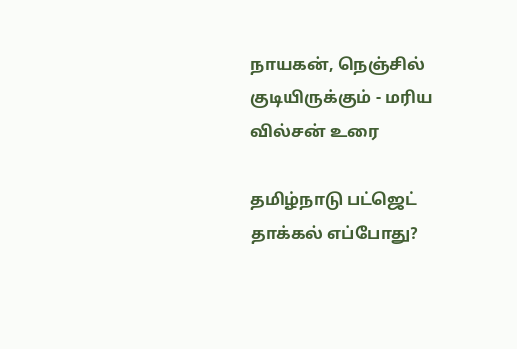நாயகன், நெஞ்சில் குடியிருக்கும் - மரிய வில்சன் உரை

தமிழ்நாடு பட்ஜெட் தாக்கல் எப்போது?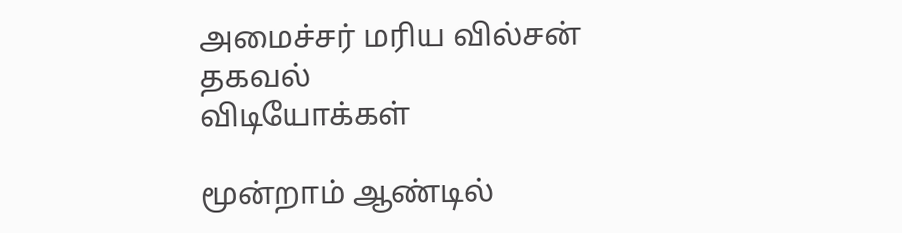அமைச்சர் மரிய வில்சன் தகவல்
விடியோக்கள்

மூன்றாம் ஆண்டில்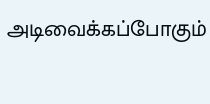அடிவைக்கப்போகும்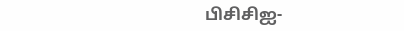பிசிசிஐ-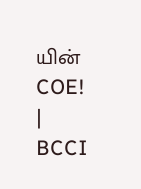யின் COE! | BCCI